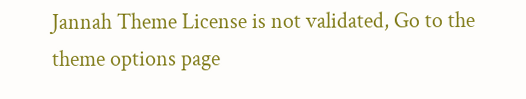Jannah Theme License is not validated, Go to the theme options page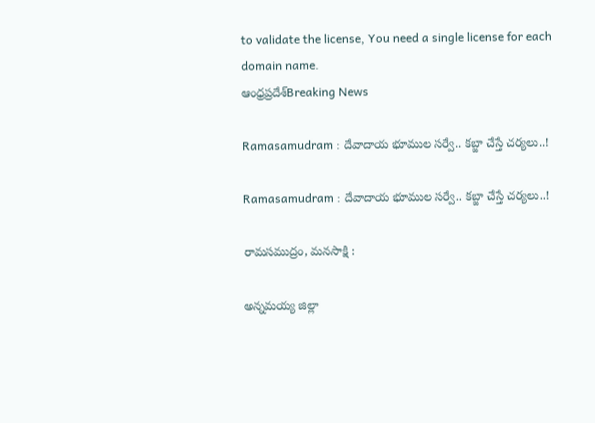to validate the license, You need a single license for each domain name.
ఆంధ్రప్రదేశ్Breaking News

Ramasamudram : దేవాదాయ భూముల సర్వే.. కబ్జా చేస్తే చర్యలు..!

Ramasamudram : దేవాదాయ భూముల సర్వే.. కబ్జా చేస్తే చర్యలు..!

రామసముద్రం, మనసాక్షి :

అన్నమయ్య జిల్లా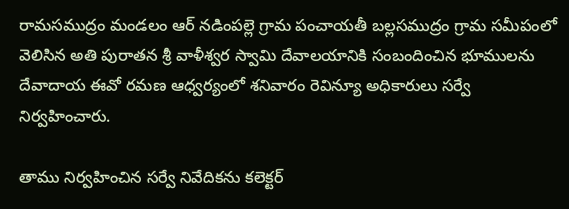రామసముద్రం మండలం ఆర్ నడింపల్లె గ్రామ పంచాయతీ బల్లసముద్రం గ్రామ సమీపంలో వెలిసిన అతి పురాతన శ్రీ వాళీశ్వర స్వామి దేవాలయానికి సంబందించిన భూములను దేవాదాయ ఈవో రమణ ఆధ్వర్యంలో శనివారం రెవిన్యూ అధికారులు సర్వే నిర్వహించారు.

తాము నిర్వహించిన సర్వే నివేదికను కలెక్టర్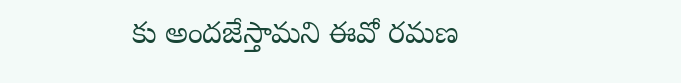కు అందజేస్తామని ఈవో రమణ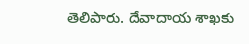తెలిపారు. దేవాదాయ శాఖకు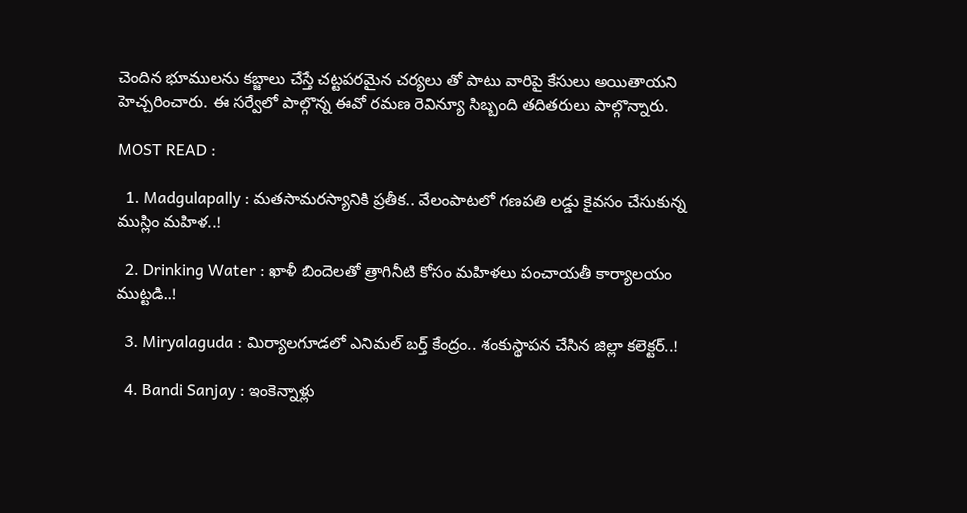చెందిన భూములను కబ్జాలు చేస్తే చట్టపరమైన చర్యలు తో పాటు వారిపై కేసులు అయితాయని హెచ్చరించారు. ఈ సర్వేలో పాల్గొన్న ఈవో రమణ రెవిన్యూ సిబ్బంది తదితరులు పాల్గొన్నారు.

MOST READ :

  1. Madgulapally : మతసామరస్యానికి ప్రతీక.. వేలంపాటలో గణపతి లడ్డు కైవసం చేసుకున్న ముస్లిం మహిళ..!

  2. Drinking Water : ఖాళీ బిందెలతో త్రాగినీటి కోసం మహిళలు పంచాయతీ కార్యాలయం ముట్టడి..!

  3. Miryalaguda : మిర్యాలగూడలో ఎనిమల్ బర్త్ కేంద్రం.. శంకుస్థాపన చేసిన జిల్లా కలెక్టర్..!

  4. Bandi Sanjay : ఇంకెన్నాళ్లు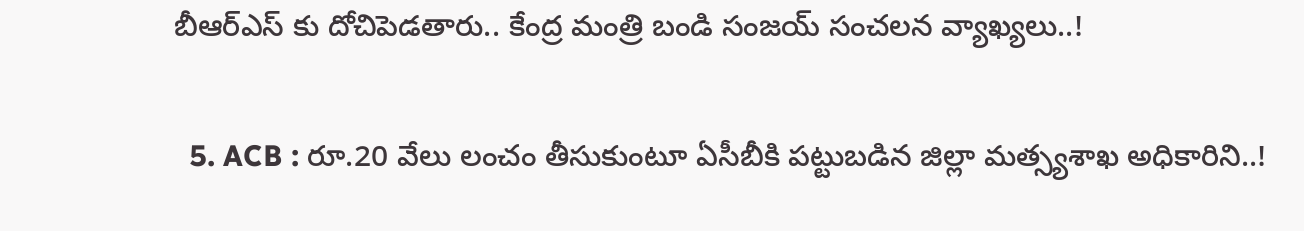బీఆర్ఎస్ కు దోచిపెడతారు.. కేంద్ర మంత్రి బండి సంజయ్ సంచలన వ్యాఖ్యలు..!

  5. ACB : రూ.20 వేలు లంచం తీసుకుంటూ ఏసీబీకి పట్టుబడిన జిల్లా మత్స్యశాఖ అధికారిని..!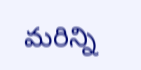మరిన్ని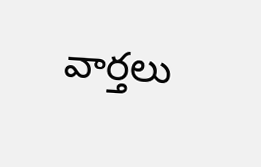వార్తలు